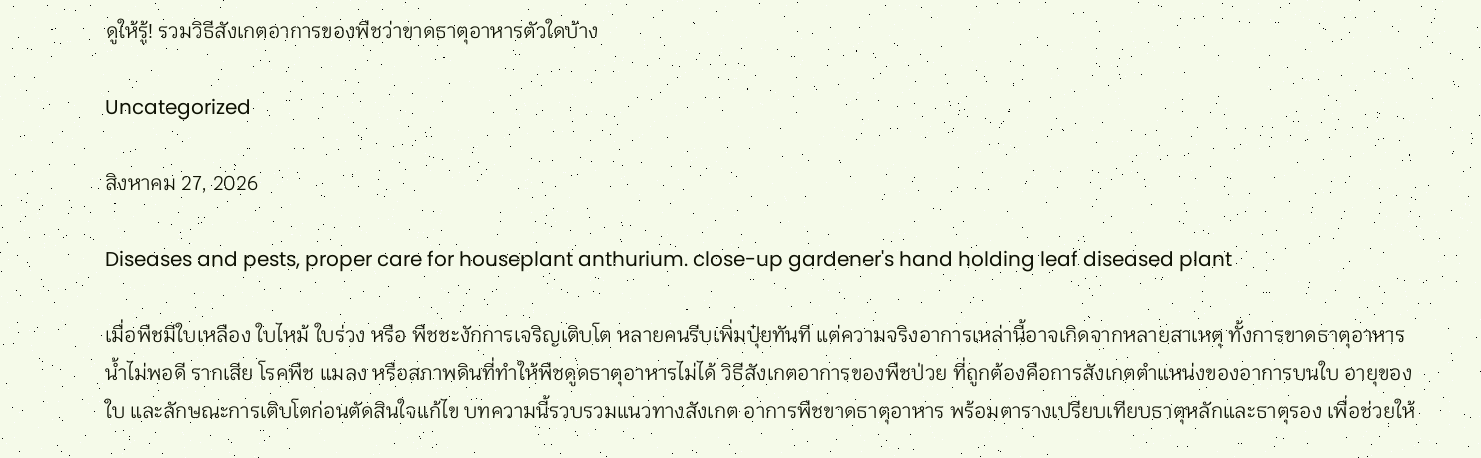ดูให้รู้! รวมวิธีสังเกตอาการของพืชว่าขาดธาตุอาหารตัวใดบ้าง

Uncategorized

สิงหาคม 27, 2026

Diseases and pests, proper care for houseplant anthurium. close-up gardener's hand holding leaf diseased plant

เมื่อพืชมีใบเหลือง ใบไหม้ ใบร่วง หรือ พืชชะงักการเจริญเติบโต หลายคนรีบเพิ่มปุ๋ยทันที แต่ความจริงอาการเหล่านี้อาจเกิดจากหลายสาเหตุ ทั้งการขาดธาตุอาหาร น้ำไม่พอดี รากเสีย โรคพืช แมลง หรือสภาพดินที่ทำให้พืชดูดธาตุอาหารไม่ได้ วิธีสังเกตอาการของพืชป่วย ที่ถูกต้องคือการสังเกตตำแหน่งของอาการบนใบ อายุของใบ และลักษณะการเติบโตก่อนตัดสินใจแก้ไข บทความนี้รวบรวมแนวทางสังเกต อาการพืชขาดธาตุอาหาร พร้อมตารางเปรียบเทียบธาตุหลักและธาตุรอง เพื่อช่วยให้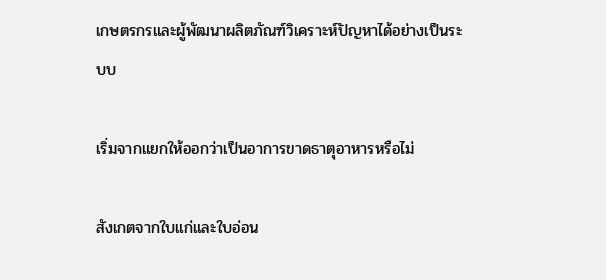เกษตรกรและผู้พัฒนาผลิตภัณฑ์วิเคราะห์ปัญหาได้อย่างเป็นระบบ

เริ่มจากแยกให้ออกว่าเป็นอาการขาดธาตุอาหารหรือไม่

สังเกตจากใบแก่และใบอ่อน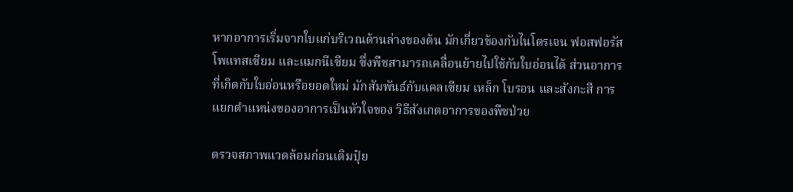หากอาการเริ่มจากใบแก่บริเวณด้านล่างของต้น มักเกี่ยวข้องกับไนโตรเจน ฟอสฟอรัส โพแทสเซียม และแมกนีเซียม ซึ่งพืชสามารถเคลื่อนย้ายไปใช้กับใบอ่อนได้ ส่วนอาการที่เกิดกับใบอ่อนหรือยอดใหม่ มักสัมพันธ์กับแคลเซียม เหล็ก โบรอน และสังกะสี การแยกตำแหน่งของอาการเป็นหัวใจของ วิธีสังเกตอาการของพืชป่วย

ตรวจสภาพแวดล้อมก่อนเติมปุ๋ย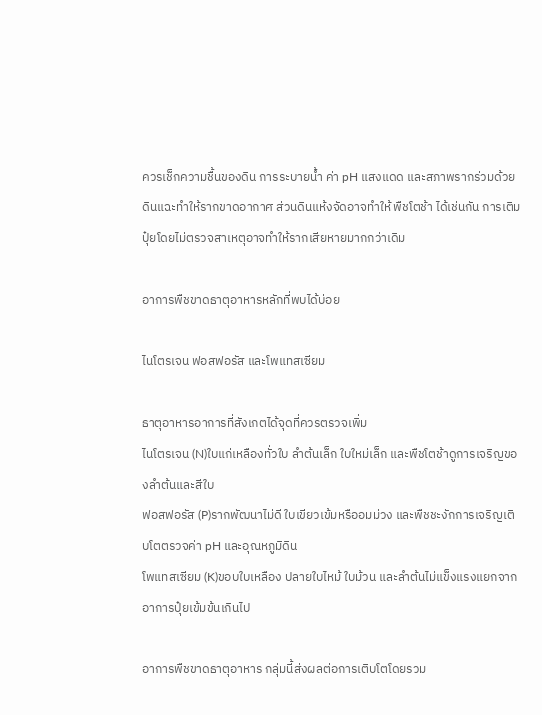ควรเช็กความชื้นของดิน การระบายน้ำ ค่า pH แสงแดด และสภาพรากร่วมด้วย ดินแฉะทำให้รากขาดอากาศ ส่วนดินแห้งจัดอาจทำให้ พืชโตช้า ได้เช่นกัน การเติมปุ๋ยโดยไม่ตรวจสาเหตุอาจทำให้รากเสียหายมากกว่าเดิม

อาการพืชขาดธาตุอาหารหลักที่พบได้บ่อย

ไนโตรเจน ฟอสฟอรัส และโพแทสเซียม

ธาตุอาหารอาการที่สังเกตได้จุดที่ควรตรวจเพิ่ม
ไนโตรเจน (N)ใบแก่เหลืองทั่วใบ ลำต้นเล็ก ใบใหม่เล็ก และพืชโตช้าดูการเจริญของลำต้นและสีใบ
ฟอสฟอรัส (P)รากพัฒนาไม่ดี ใบเขียวเข้มหรืออมม่วง และพืชชะงักการเจริญเติบโตตรวจค่า pH และอุณหภูมิดิน
โพแทสเซียม (K)ขอบใบเหลือง ปลายใบไหม้ ใบม้วน และลำต้นไม่แข็งแรงแยกจากอาการปุ๋ยเข้มข้นเกินไป

อาการพืชขาดธาตุอาหาร กลุ่มนี้ส่งผลต่อการเติบโตโดยรวม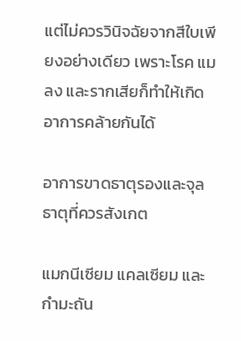แต่ไม่ควรวินิจฉัยจากสีใบเพียงอย่างเดียว เพราะโรค แมลง และรากเสียก็ทำให้เกิดอาการคล้ายกันได้

อาการขาดธาตุรองและจุลธาตุที่ควรสังเกต

แมกนีเซียม แคลเซียม และกำมะถัน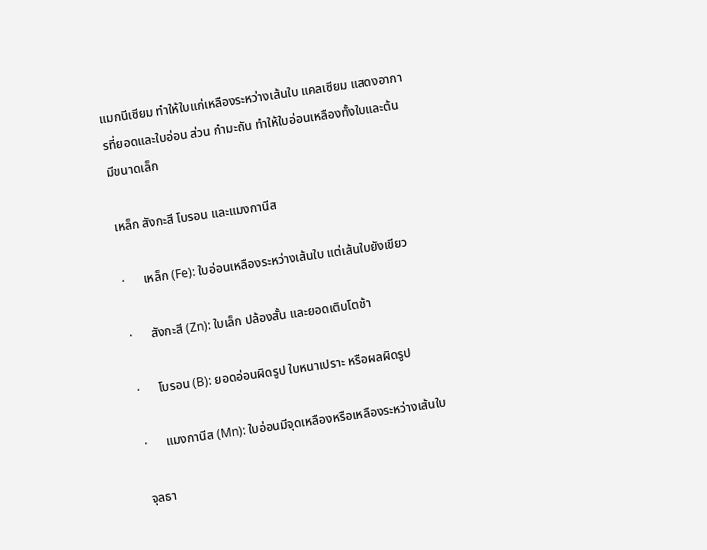แมกนีเซียม ทำให้ใบแก่เหลืองระหว่างเส้นใบ แคลเซียม แสดงอาการที่ยอดและใบอ่อน ส่วน กำมะถัน ทำให้ใบอ่อนเหลืองทั้งใบและต้นมีขนาดเล็ก

เหล็ก สังกะสี โบรอน และแมงกานีส

·      เหล็ก (Fe): ใบอ่อนเหลืองระหว่างเส้นใบ แต่เส้นใบยังเขียว

·      สังกะสี (Zn): ใบเล็ก ปล้องสั้น และยอดเติบโตช้า

·      โบรอน (B): ยอดอ่อนผิดรูป ใบหนาเปราะ หรือผลผิดรูป

·      แมงกานีส (Mn): ใบอ่อนมีจุดเหลืองหรือเหลืองระหว่างเส้นใบ

จุลธา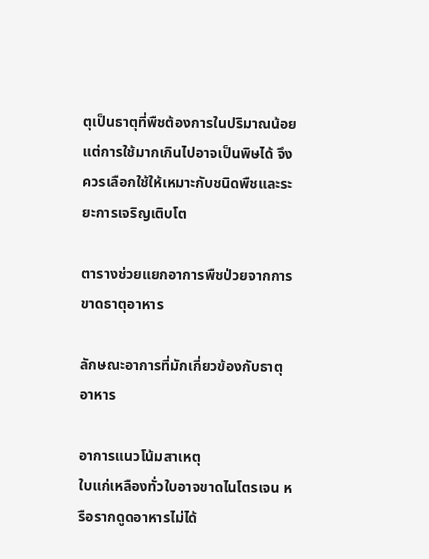ตุเป็นธาตุที่พืชต้องการในปริมาณน้อย แต่การใช้มากเกินไปอาจเป็นพิษได้ จึงควรเลือกใช้ให้เหมาะกับชนิดพืชและระยะการเจริญเติบโต

ตารางช่วยแยกอาการพืชป่วยจากการขาดธาตุอาหาร

ลักษณะอาการที่มักเกี่ยวข้องกับธาตุอาหาร

อาการแนวโน้มสาเหตุ
ใบแก่เหลืองทั่วใบอาจขาดไนโตรเจน หรือรากดูดอาหารไม่ได้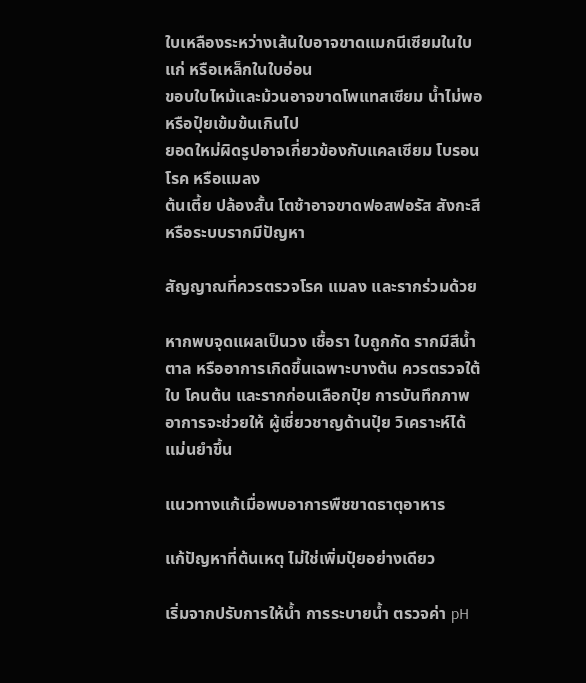ใบเหลืองระหว่างเส้นใบอาจขาดแมกนีเซียมในใบแก่ หรือเหล็กในใบอ่อน
ขอบใบไหม้และม้วนอาจขาดโพแทสเซียม น้ำไม่พอ หรือปุ๋ยเข้มข้นเกินไป
ยอดใหม่ผิดรูปอาจเกี่ยวข้องกับแคลเซียม โบรอน โรค หรือแมลง
ต้นเตี้ย ปล้องสั้น โตช้าอาจขาดฟอสฟอรัส สังกะสี หรือระบบรากมีปัญหา

สัญญาณที่ควรตรวจโรค แมลง และรากร่วมด้วย

หากพบจุดแผลเป็นวง เชื้อรา ใบถูกกัด รากมีสีน้ำตาล หรืออาการเกิดขึ้นเฉพาะบางต้น ควรตรวจใต้ใบ โคนต้น และรากก่อนเลือกปุ๋ย การบันทึกภาพอาการจะช่วยให้ ผู้เชี่ยวชาญด้านปุ๋ย วิเคราะห์ได้แม่นยำขึ้น

แนวทางแก้เมื่อพบอาการพืชขาดธาตุอาหาร

แก้ปัญหาที่ต้นเหตุ ไม่ใช่เพิ่มปุ๋ยอย่างเดียว

เริ่มจากปรับการให้น้ำ การระบายน้ำ ตรวจค่า pH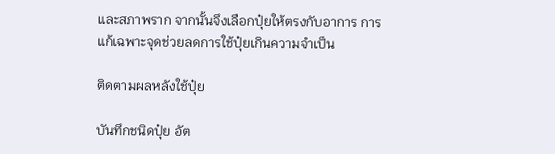และสภาพราก จากนั้นจึงเลือกปุ๋ยให้ตรงกับอาการ การแก้เฉพาะจุดช่วยลดการใช้ปุ๋ยเกินความจำเป็น

ติดตามผลหลังใช้ปุ๋ย

บันทึกชนิดปุ๋ย อัต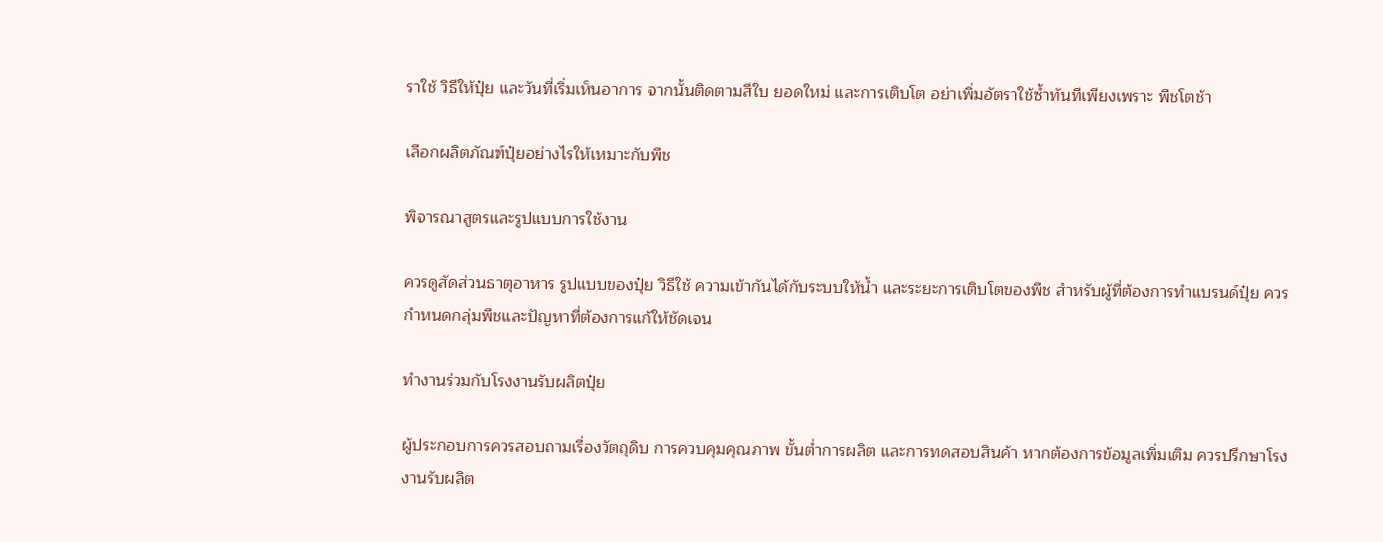ราใช้ วิธีให้ปุ๋ย และวันที่เริ่มเห็นอาการ จากนั้นติดตามสีใบ ยอดใหม่ และการเติบโต อย่าเพิ่มอัตราใช้ซ้ำทันทีเพียงเพราะ พืชโตช้า

เลือกผลิตภัณฑ์ปุ๋ยอย่างไรให้เหมาะกับพืช

พิจารณาสูตรและรูปแบบการใช้งาน

ควรดูสัดส่วนธาตุอาหาร รูปแบบของปุ๋ย วิธีใช้ ความเข้ากันได้กับระบบให้น้ำ และระยะการเติบโตของพืช สำหรับผู้ที่ต้องการทำแบรนด์ปุ๋ย ควรกำหนดกลุ่มพืชและปัญหาที่ต้องการแก้ให้ชัดเจน

ทำงานร่วมกับโรงงานรับผลิตปุ๋ย

ผู้ประกอบการควรสอบถามเรื่องวัตถุดิบ การควบคุมคุณภาพ ขั้นต่ำการผลิต และการทดสอบสินค้า หากต้องการข้อมูลเพิ่มเติม ควรปรึกษาโรงงานรับผลิต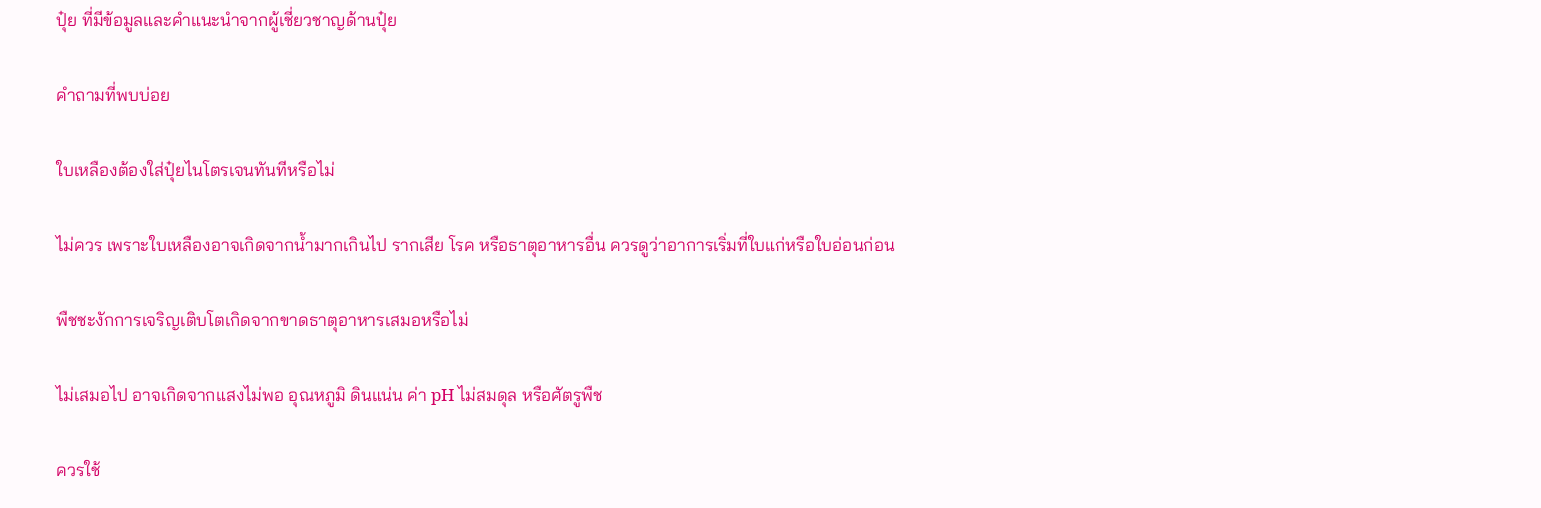ปุ๋ย ที่มีข้อมูลและคำแนะนำจากผู้เชี่ยวชาญด้านปุ๋ย

คำถามที่พบบ่อย

ใบเหลืองต้องใส่ปุ๋ยไนโตรเจนทันทีหรือไม่

ไม่ควร เพราะใบเหลืองอาจเกิดจากน้ำมากเกินไป รากเสีย โรค หรือธาตุอาหารอื่น ควรดูว่าอาการเริ่มที่ใบแก่หรือใบอ่อนก่อน

พืชชะงักการเจริญเติบโตเกิดจากขาดธาตุอาหารเสมอหรือไม่

ไม่เสมอไป อาจเกิดจากแสงไม่พอ อุณหภูมิ ดินแน่น ค่า pH ไม่สมดุล หรือศัตรูพืช

ควรใช้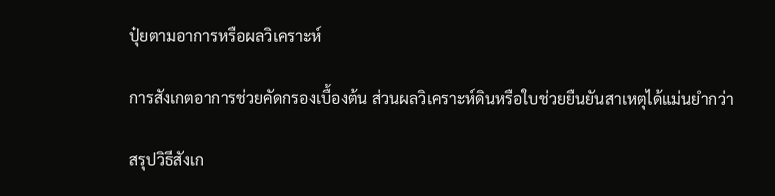ปุ๋ยตามอาการหรือผลวิเคราะห์

การสังเกตอาการช่วยคัดกรองเบื้องต้น ส่วนผลวิเคราะห์ดินหรือใบช่วยยืนยันสาเหตุได้แม่นยำกว่า

สรุปวิธีสังเก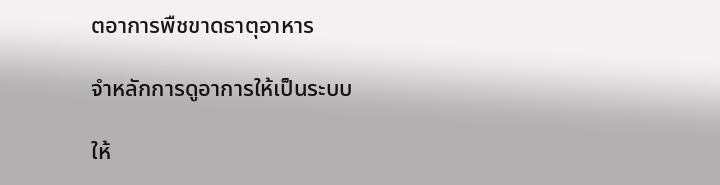ตอาการพืชขาดธาตุอาหาร

จำหลักการดูอาการให้เป็นระบบ

ให้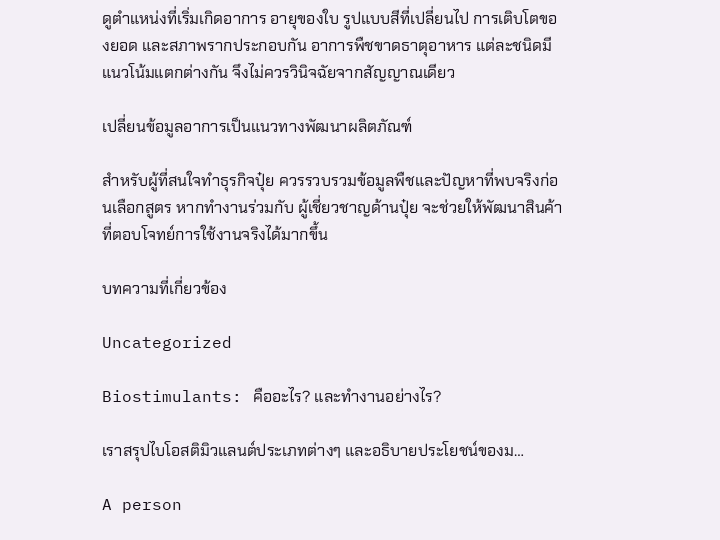ดูตำแหน่งที่เริ่มเกิดอาการ อายุของใบ รูปแบบสีที่เปลี่ยนไป การเติบโตของยอด และสภาพรากประกอบกัน อาการพืชขาดธาตุอาหาร แต่ละชนิดมีแนวโน้มแตกต่างกัน จึงไม่ควรวินิจฉัยจากสัญญาณเดียว

เปลี่ยนข้อมูลอาการเป็นแนวทางพัฒนาผลิตภัณฑ์

สำหรับผู้ที่สนใจทำธุรกิจปุ๋ย ควรรวบรวมข้อมูลพืชและปัญหาที่พบจริงก่อนเลือกสูตร หากทำงานร่วมกับ ผู้เชี่ยวชาญด้านปุ๋ย จะช่วยให้พัฒนาสินค้าที่ตอบโจทย์การใช้งานจริงได้มากขึ้น

บทความที่เกี่ยวข้อง

Uncategorized

Biostimulants: คืออะไร? และทำงานอย่างไร?

เราสรุปไบโอสติมิวแลนต์ประเภทต่างๆ และอธิบายประโยชน์ของม…

A person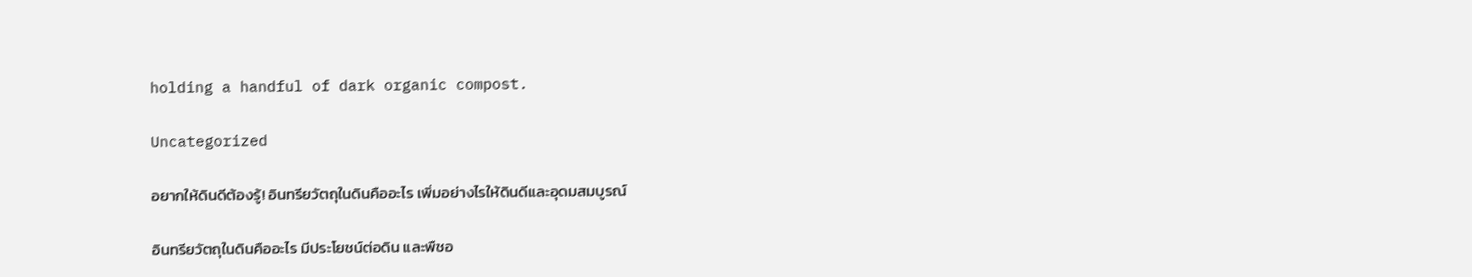holding a handful of dark organic compost.

Uncategorized

อยากให้ดินดีต้องรู้! อินทรียวัตถุในดินคืออะไร เพิ่มอย่างไรให้ดินดีและอุดมสมบูรณ์

อินทรียวัตถุในดินคืออะไร มีประโยชน์ต่อดิน และพืชอ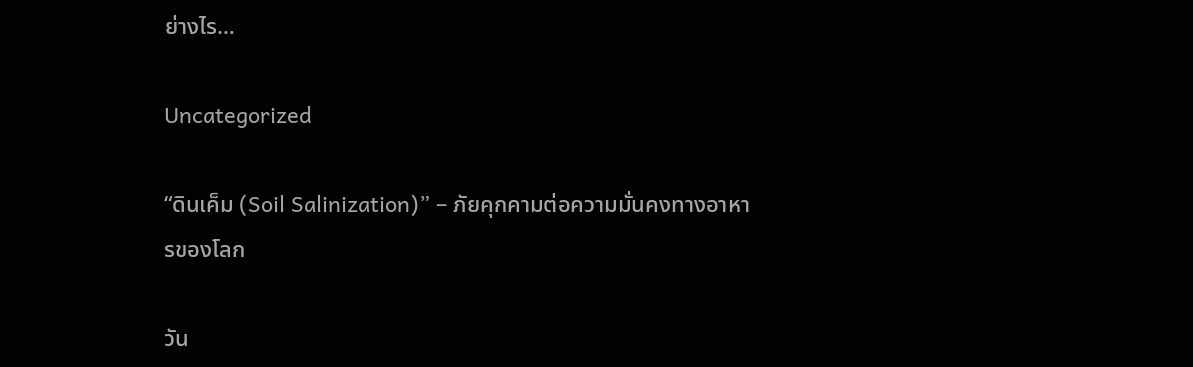ย่างไร…

Uncategorized

“ดินเค็ม (Soil Salinization)” – ภัยคุกคามต่อความมั่นคงทางอาหารของโลก

วัน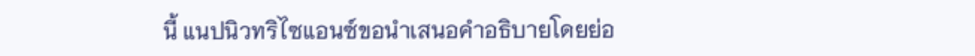นี้ แนปนิวทริไซแอนซ์ขอนำเสนอคำอธิบายโดยย่อ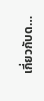เกี่ยวกับด…